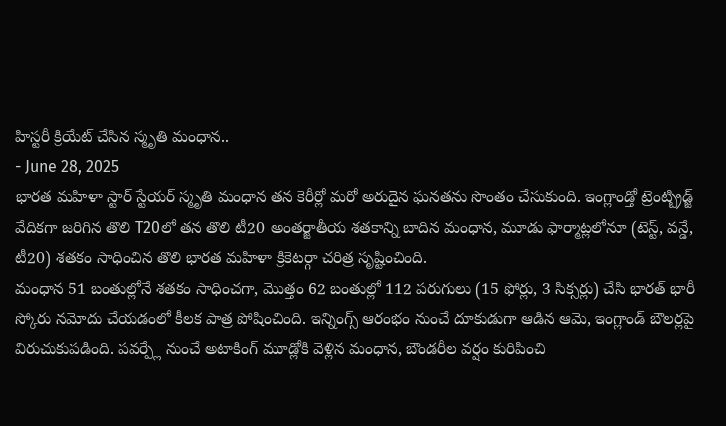హిస్టరీ క్రియేట్ చేసిన స్మృతి మంధాన..
- June 28, 2025
భారత మహిళా స్టార్ స్టేయర్ స్మృతి మంధాన తన కెరీర్లో మరో అరుదైన ఘనతను సొంతం చేసుకుంది. ఇంగ్లాండ్తో ట్రెంట్బ్రిడ్జ్ వేదికగా జరిగిన తొలి T20లో తన తొలి టీ20 అంతర్జాతీయ శతకాన్ని బాదిన మంధాన, మూడు ఫార్మాట్లలోనూ (టెస్ట్, వన్డే, టీ20) శతకం సాధించిన తొలి భారత మహిళా క్రికెటర్గా చరిత్ర సృష్టించింది.
మంధాన 51 బంతుల్లోనే శతకం సాధించగా, మొత్తం 62 బంతుల్లో 112 పరుగులు (15 ఫోర్లు, 3 సిక్సర్లు) చేసి భారత్ భారీ స్కోరు నమోదు చేయడంలో కీలక పాత్ర పోషించింది. ఇన్నింగ్స్ ఆరంభం నుంచే దూకుడుగా ఆడిన ఆమె, ఇంగ్లాండ్ బౌలర్లపై విరుచుకుపడింది. పవర్ప్లే నుంచే అటాకింగ్ మూడ్లోకి వెళ్లిన మంధాన, బౌండరీల వర్షం కురిపించి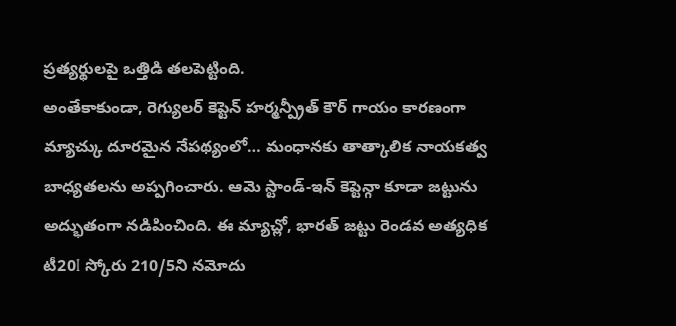ప్రత్యర్థులపై ఒత్తిడి తలపెట్టింది.
అంతేకాకుండా, రెగ్యులర్ కెప్టెన్ హర్మన్ప్రీత్ కౌర్ గాయం కారణంగా మ్యాచ్కు దూరమైన నేపథ్యంలో… మంధానకు తాత్కాలిక నాయకత్వ బాధ్యతలను అప్పగించారు. ఆమె స్టాండ్-ఇన్ కెప్టెన్గా కూడా జట్టును అద్భుతంగా నడిపించింది. ఈ మ్యాచ్లో, భారత్ జట్టు రెండవ అత్యధిక టీ20I స్కోరు 210/5ని నమోదు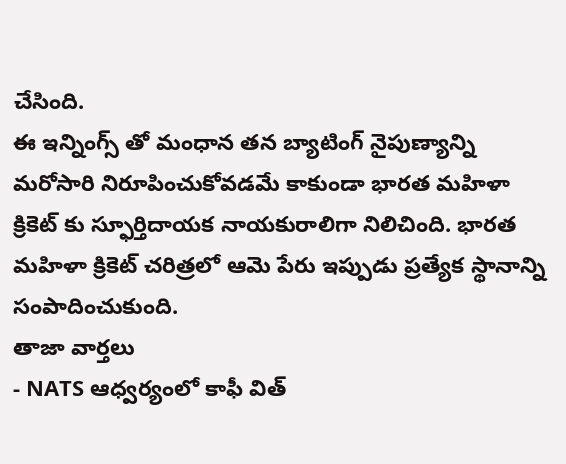చేసింది.
ఈ ఇన్నింగ్స్ తో మంధాన తన బ్యాటింగ్ నైపుణ్యాన్ని మరోసారి నిరూపించుకోవడమే కాకుండా భారత మహిళా క్రికెట్ కు స్ఫూర్తిదాయక నాయకురాలిగా నిలిచింది. భారత మహిళా క్రికెట్ చరిత్రలో ఆమె పేరు ఇప్పుడు ప్రత్యేక స్థానాన్ని సంపాదించుకుంది.
తాజా వార్తలు
- NATS ఆధ్వర్యంలో కాఫీ విత్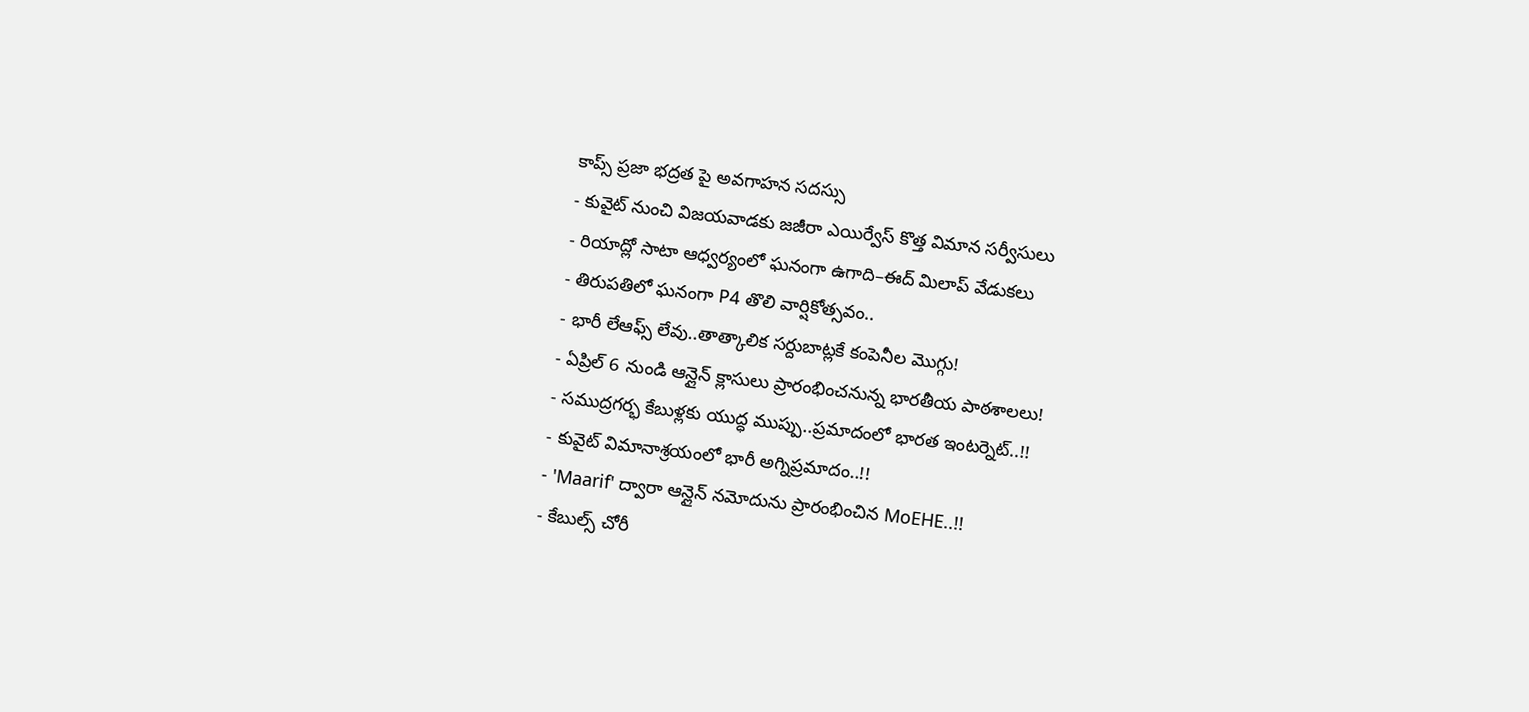కాప్స్ ప్రజా భద్రత పై అవగాహన సదస్సు
- కువైట్ నుంచి విజయవాడకు జజీరా ఎయిర్వేస్ కొత్త విమాన సర్వీసులు
- రియాద్లో సాటా ఆధ్వర్యంలో ఘనంగా ఉగాది–ఈద్ మిలాప్ వేడుకలు
- తిరుపతిలో ఘనంగా P4 తొలి వార్షికోత్సవం..
- భారీ లేఆఫ్స్ లేవు..తాత్కాలిక సర్దుబాట్లకే కంపెనీల మొగ్గు!
- ఏప్రిల్ 6 నుండి ఆన్లైన్ క్లాసులు ప్రారంభించనున్న భారతీయ పాఠశాలలు!
- సముద్రగర్భ కేబుళ్లకు యుద్ధ ముప్పు..ప్రమాదంలో భారత ఇంటర్నెట్..!!
- కువైట్ విమానాశ్రయంలో భారీ అగ్నిప్రమాదం..!!
- 'Maarif' ద్వారా ఆన్లైన్ నమోదును ప్రారంభించిన MoEHE..!!
- కేబుల్స్ చోరీ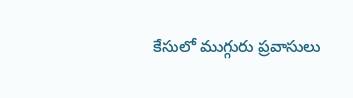కేసులో ముగ్గురు ప్రవాసులు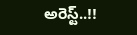అరెస్ట్..!!